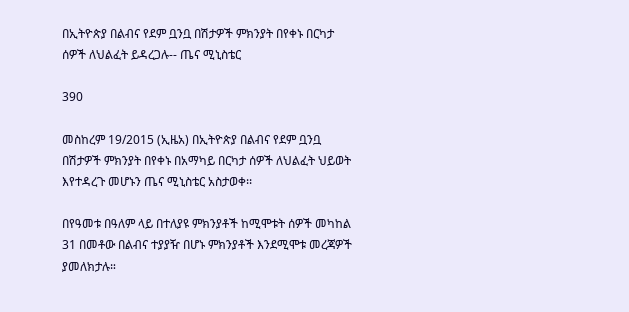በኢትዮጵያ በልብና የደም ቧንቧ በሽታዎች ምክንያት በየቀኑ በርካታ ሰዎች ለህልፈት ይዳረጋሉ-- ጤና ሚኒስቴር

390

መስከረም 19/2015 (ኢዜአ) በኢትዮጵያ በልብና የደም ቧንቧ በሽታዎች ምክንያት በየቀኑ በአማካይ በርካታ ሰዎች ለህልፈት ህይወት እየተዳረጉ መሆኑን ጤና ሚኒስቴር አስታወቀ፡፡

በየዓመቱ በዓለም ላይ በተለያዩ ምክንያቶች ከሚሞቱት ሰዎች መካከል 31 በመቶው በልብና ተያያዥ በሆኑ ምክንያቶች እንደሚሞቱ መረጃዎች ያመለክታሉ።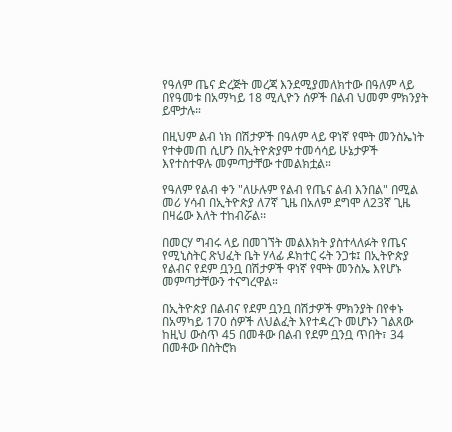የዓለም ጤና ድረጅት መረጃ እንደሚያመለክተው በዓለም ላይ በየዓመቱ በአማካይ 18 ሚሊዮን ሰዎች በልብ ህመም ምክንያት ይሞታሉ።

በዚህም ልብ ነክ በሽታዎች በዓለም ላይ ዋነኛ የሞት መንስኤነት የተቀመጠ ሲሆን በኢትዮጵያም ተመሳሳይ ሁኔታዎች እየተስተዋሉ መምጣታቸው ተመልክቷል።

የዓለም የልብ ቀን "ለሁሉም የልብ የጤና ልብ እንበል" በሚል መሪ ሃሳብ በኢትዮጵያ ለ7ኛ ጊዜ በአለም ደግሞ ለ23ኛ ጊዜ በዛሬው እለት ተከብሯል፡፡

በመርሃ ግብሩ ላይ በመገኘት መልእክት ያስተላለፉት የጤና የሚኒስትር ጽህፈት ቤት ሃላፊ ዶክተር ሩት ንጋቱ፤ በኢትዮጵያ የልብና የደም ቧንቧ በሽታዎች ዋነኛ የሞት መንስኤ እየሆኑ መምጣታቸውን ተናግረዋል።

በኢትዮጵያ በልብና የደም ቧንቧ በሽታዎች ምክንያት በየቀኑ በአማካይ 170 ሰዎች ለህልፈት እየተዳረጉ መሆኑን ገልጸው ከዚህ ውስጥ 45 በመቶው በልብ የደም ቧንቧ ጥበት፣ 34 በመቶው በስትሮክ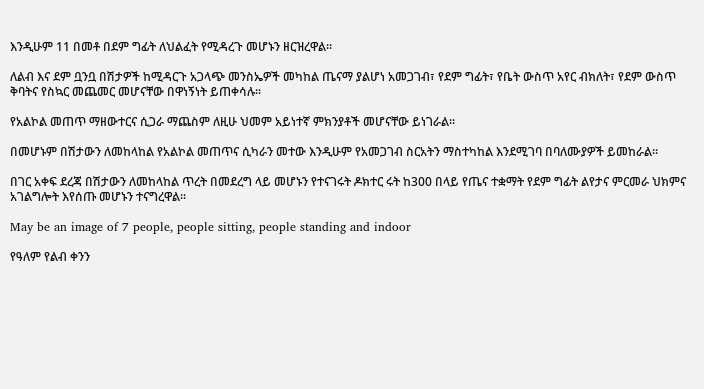እንዲሁም 11 በመቶ በደም ግፊት ለህልፈት የሚዳረጉ መሆኑን ዘርዝረዋል።

ለልብ እና ደም ቧንቧ በሽታዎች ከሚዳርጉ አጋላጭ መንስኤዎች መካከል ጤናማ ያልሆነ አመጋገብ፣ የደም ግፊት፣ የቤት ውስጥ አየር ብክለት፣ የደም ውስጥ ቅባትና የስኳር መጨመር መሆናቸው በዋነኝነት ይጠቀሳሉ።

የአልኮል መጠጥ ማዘውተርና ሲጋራ ማጨስም ለዚሁ ህመም አይነተኛ ምክንያቶች መሆናቸው ይነገራል።

በመሆኑም በሽታውን ለመከላከል የአልኮል መጠጥና ሲካራን መተው እንዲሁም የአመጋገብ ስርአትን ማስተካከል እንደሚገባ በባለሙያዎች ይመከራል።

በገር አቀፍ ደረጃ በሽታውን ለመከላከል ጥረት በመደረግ ላይ መሆኑን የተናገሩት ዶክተር ሩት ከ300 በላይ የጤና ተቋማት የደም ግፊት ልየታና ምርመራ ህክምና አገልግሎት እየሰጡ መሆኑን ተናግረዋል።

May be an image of 7 people, people sitting, people standing and indoor

የዓለም የልብ ቀንን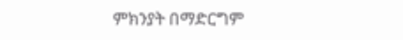ምክንያት በማድርግም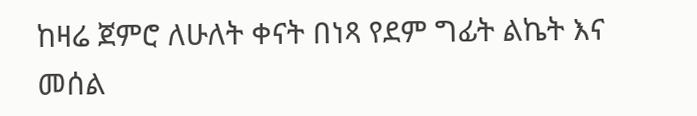ከዛሬ ጀምሮ ለሁለት ቀናት በነጻ የደም ግፊት ልኬት እና መሰል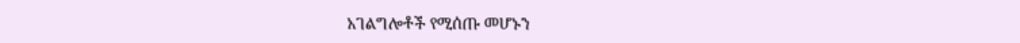አገልግሎቶች የሚሰጡ መሆኑን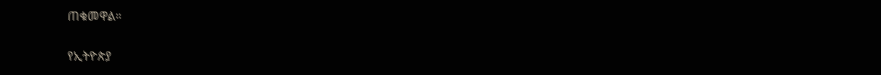ጠቁመዋል።

የኢትዮጵያ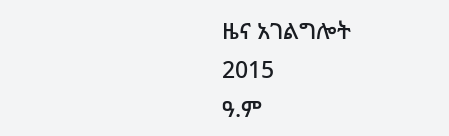ዜና አገልግሎት
2015
ዓ.ም